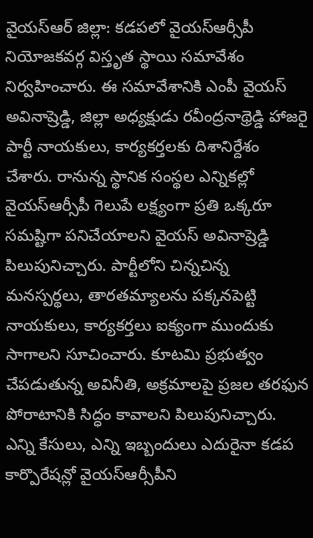వైయస్ఆర్ జిల్లా: కడపలో వైయస్ఆర్సీపీ నియోజకవర్గ విస్తృత స్థాయి సమావేశం నిర్వహించారు. ఈ సమావేశానికి ఎంపీ వైయస్ అవినాష్రెడ్డి, జిల్లా అధ్యక్షుడు రవీంద్రనాథ్రెడ్డి హాజరై పార్టీ నాయకులు, కార్యకర్తలకు దిశానిర్దేశం చేశారు. రానున్న స్థానిక సంస్థల ఎన్నికల్లో వైయస్ఆర్సీపీ గెలుపే లక్ష్యంగా ప్రతి ఒక్కరూ సమష్టిగా పనిచేయాలని వైయస్ అవినాష్రెడ్డి పిలుపునిచ్చారు. పార్టీలోని చిన్నచిన్న మనస్పర్థలు, తారతమ్యాలను పక్కనపెట్టి నాయకులు, కార్యకర్తలు ఐక్యంగా ముందుకు సాగాలని సూచించారు. కూటమి ప్రభుత్వం చేపడుతున్న అవినీతి, అక్రమాలపై ప్రజల తరఫున పోరాటానికి సిద్ధం కావాలని పిలుపునిచ్చారు. ఎన్ని కేసులు, ఎన్ని ఇబ్బందులు ఎదురైనా కడప కార్పొరేషన్లో వైయస్ఆర్సీపీని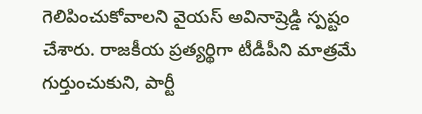గెలిపించుకోవాలని వైయస్ అవినాష్రెడ్డి స్పష్టం చేశారు. రాజకీయ ప్రత్యర్థిగా టీడీపీని మాత్రమే గుర్తుంచుకుని, పార్టీ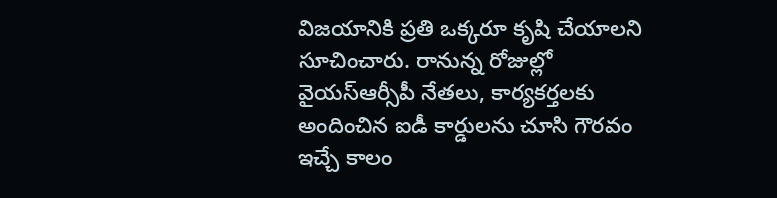విజయానికి ప్రతి ఒక్కరూ కృషి చేయాలని సూచించారు. రానున్న రోజుల్లో వైయస్ఆర్సీపీ నేతలు, కార్యకర్తలకు అందించిన ఐడీ కార్డులను చూసి గౌరవం ఇచ్చే కాలం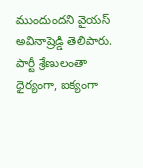ముందుందని వైయస్ అవినాష్రెడ్డి తెలిపారు. పార్టీ శ్రేణులంతా ధైర్యంగా, ఐక్యంగా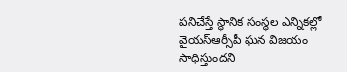పనిచేస్తే స్థానిక సంస్థల ఎన్నికల్లో వైయస్ఆర్సీపీ ఘన విజయం సాధిస్తుందని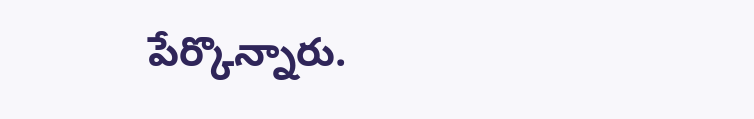పేర్కొన్నారు.